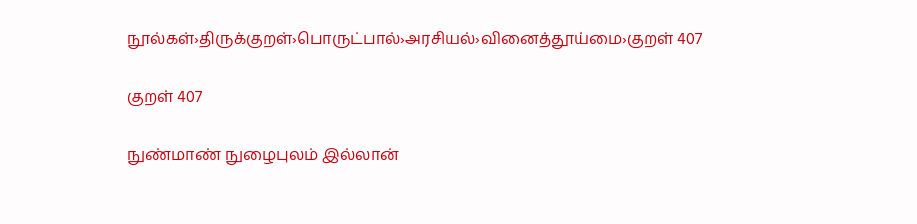நூல்கள்›திருக்குறள்›பொருட்பால்›அரசியல்›வினைத்தூய்மை›குறள் 407

குறள் 407

நுண்மாண் நுழைபுலம் இல்லான்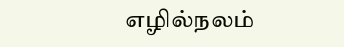எழில்நலம்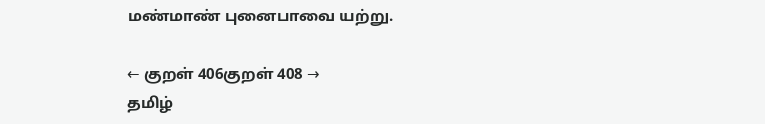மண்மாண் புனைபாவை யற்று.

← குறள் 406குறள் 408 →
தமிழ்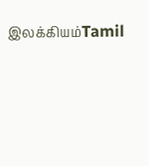இலக்கியம்Tamil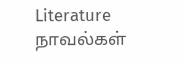Literature
நாவல்கள்